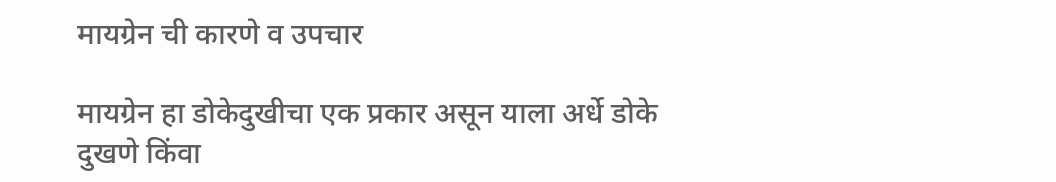मायग्रेन ची कारणे व उपचार

मायग्रेन हा डोकेदुखीचा एक प्रकार असून याला अर्धे डोके दुखणे किंवा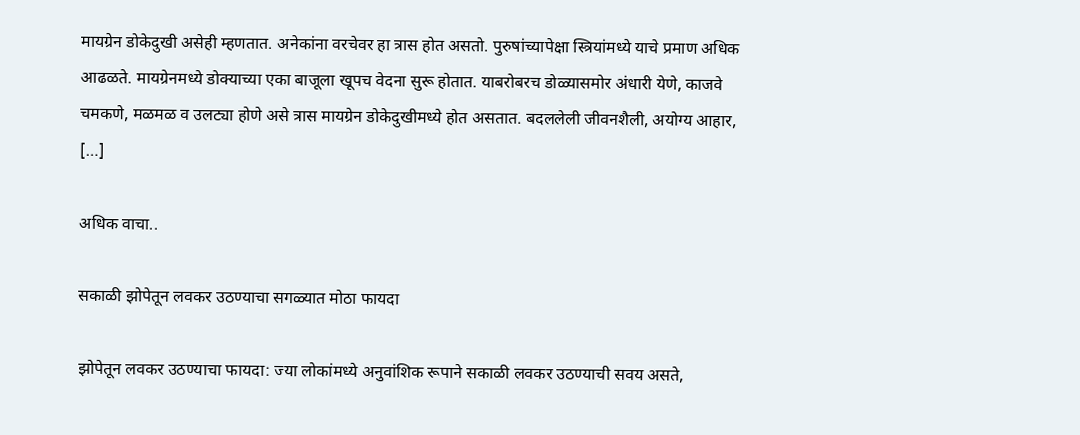मायग्रेन डोकेदुखी असेही म्हणतात. अनेकांना वरचेवर हा त्रास होत असतो. पुरुषांच्यापेक्षा स्त्रियांमध्ये याचे प्रमाण अधिक आढळते. मायग्रेनमध्ये डोक्याच्या एका बाजूला खूपच वेदना सुरू होतात. याबरोबरच डोळ्यासमोर अंधारी येणे, काजवे चमकणे, मळमळ व उलट्या होणे असे त्रास मायग्रेन डोकेदुखीमध्ये होत असतात. बदललेली जीवनशैली, अयोग्य आहार, […]

अधिक वाचा..

सकाळी झोपेतून लवकर उठण्याचा सगळ्यात मोठा फायदा

झोपेतून लवकर उठण्याचा फायदा: ज्या लोकांमध्ये अनुवांशिक रूपाने सकाळी लवकर उठण्याची सवय असते,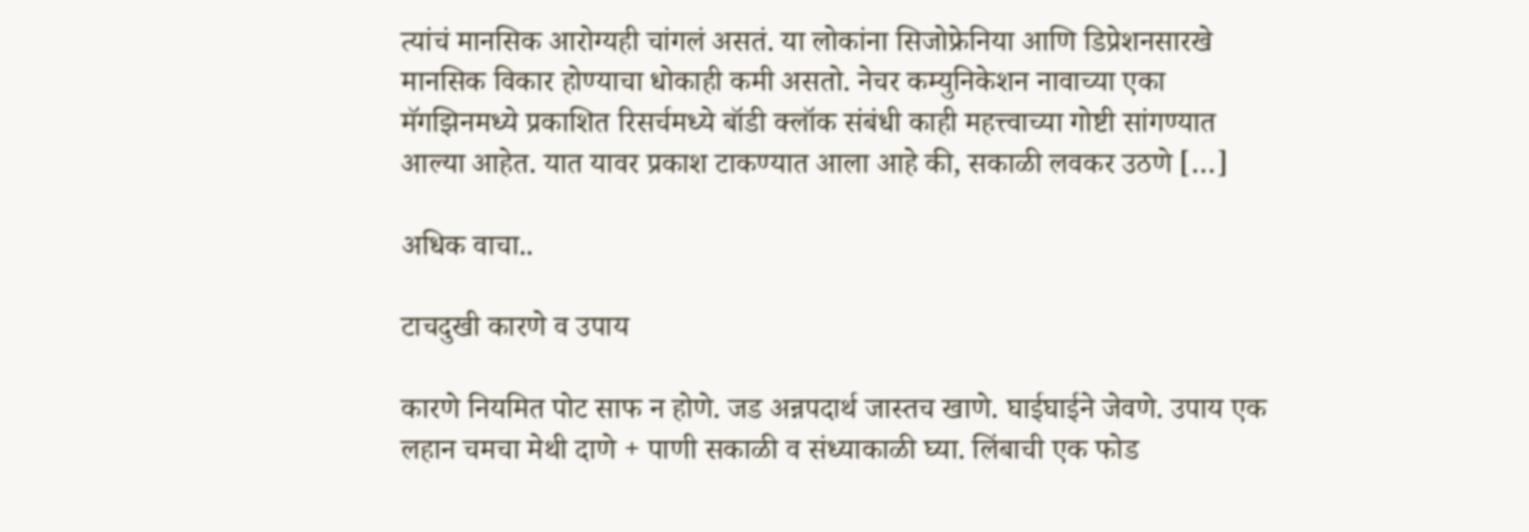त्यांचं मानसिक आरोग्यही चांगलं असतं. या लोकांना सिजोफ्रेनिया आणि डिप्रेशनसारखे मानसिक विकार होण्याचा धोकाही कमी असतो. नेचर कम्युनिकेशन नावाच्या एका मॅगझिनमध्ये प्रकाशित रिसर्चमध्ये बॉडी क्लॉक संबंधी काही महत्त्वाच्या गोष्टी सांगण्यात आल्या आहेत. यात यावर प्रकाश टाकण्यात आला आहे की, सकाळी लवकर उठणे […]

अधिक वाचा..

टाचदुखी कारणे व उपाय

कारणे नियमित पोट साफ न होणे. जड अन्नपदार्थ जास्तच खाणे. घाईघाईने जेवणे. उपाय एक लहान चमचा मेथी दाणे + पाणी सकाळी व संध्याकाळी घ्या. लिंबाची एक फोड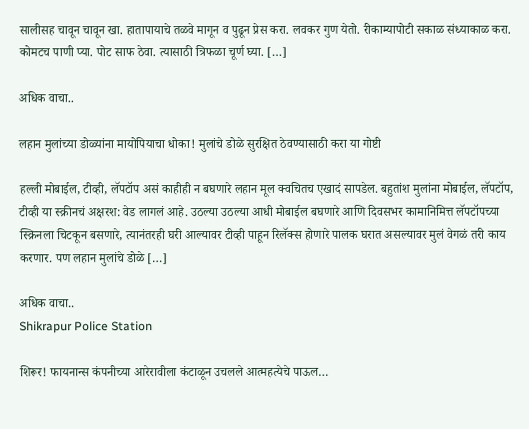सालीसह चावून चावून खा. हातापायाचे तळवे मागून व पुढून प्रेस करा. लवकर गुण येतो. रीकाम्यापोटी सकाळ संध्याकाळ करा. कोमटच पाणी प्या. पोट साफ ठेवा. त्यासाठी त्रिफळा चूर्ण घ्या. […]

अधिक वाचा..

लहान मुलांच्या डोळ्यांना मायोपियाचा धोका! मुलांचे डोळे सुरक्षित ठेवण्यासाठी करा या गोष्टी

हल्ली मोबाईल, टीव्ही, लॅपटॉप असं काहीही न बघणारे लहान मूल क्वचितच एखादं सापडेल. बहुतांश मुलांना मोबाईल, लॅपटॉप, टीव्ही या स्क्रीनचं अक्षरश: वेड लागलं आहे. उठल्या उठल्या आधी मोबाईल बघणारे आणि दिवसभर कामानिमित्त लॅपटॉपच्या स्क्रिनला चिटकून बसणारे, त्यानंतरही घरी आल्यावर टीव्ही पाहून रिलॅक्स होणारे पालक घरात असल्यावर मुलं वेगळं तरी काय करणार. पण लहान मुलांचे डोळे […]

अधिक वाचा..
Shikrapur Police Station

शिरूर! फायनान्स कंपनीच्या आरेरावीला कंटाळून उचलले आत्महत्येचे पाऊल…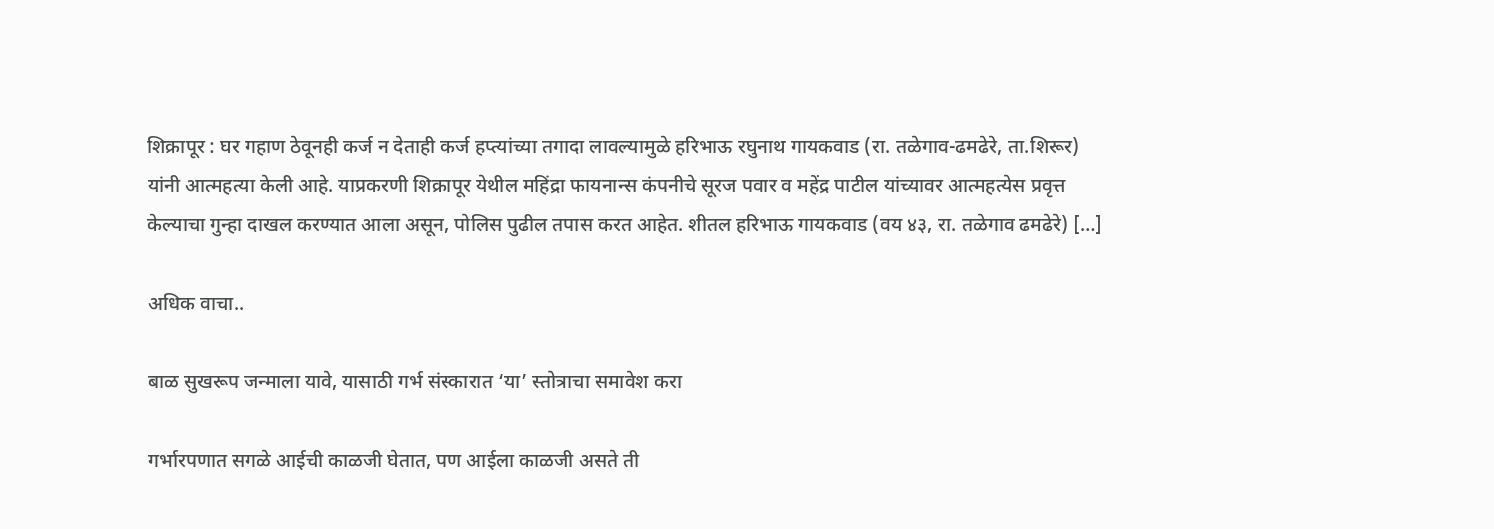शिक्रापूर : घर गहाण ठेवूनही कर्ज न देताही कर्ज हप्त्यांच्या तगादा लावल्यामुळे हरिभाऊ रघुनाथ गायकवाड (रा. तळेगाव-ढमढेरे, ता.शिरूर) यांनी आत्महत्या केली आहे. याप्रकरणी शिक्रापूर येथील महिंद्रा फायनान्स कंपनीचे सूरज पवार व महेंद्र पाटील यांच्यावर आत्महत्येस प्रवृत्त केल्याचा गुन्हा दाखल करण्यात आला असून, पोलिस पुढील तपास करत आहेत. शीतल हरिभाऊ गायकवाड (वय ४३, रा. तळेगाव ढमढेरे) […]

अधिक वाचा..

बाळ सुखरूप जन्माला यावे, यासाठी गर्भ संस्कारात ‘या’ स्तोत्राचा समावेश करा

गर्भारपणात सगळे आईची काळजी घेतात, पण आईला काळजी असते ती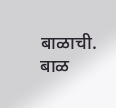बाळाची. बाळ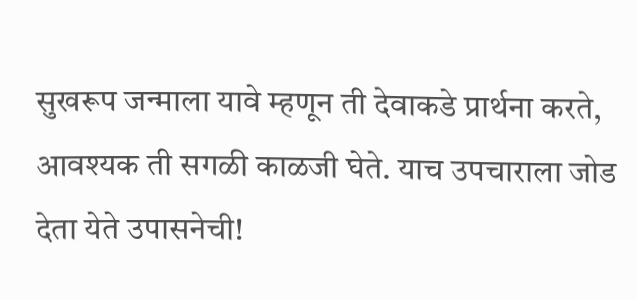सुखरूप जन्माला यावे म्हणून ती देवाकडे प्रार्थना करते, आवश्यक ती सगळी काळजी घेते. याच उपचाराला जोड देता येते उपासनेची!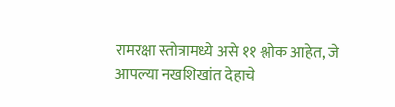रामरक्षा स्तोत्रामध्ये असे ११ श्लोक आहेत, जे आपल्या नखशिखांत देहाचे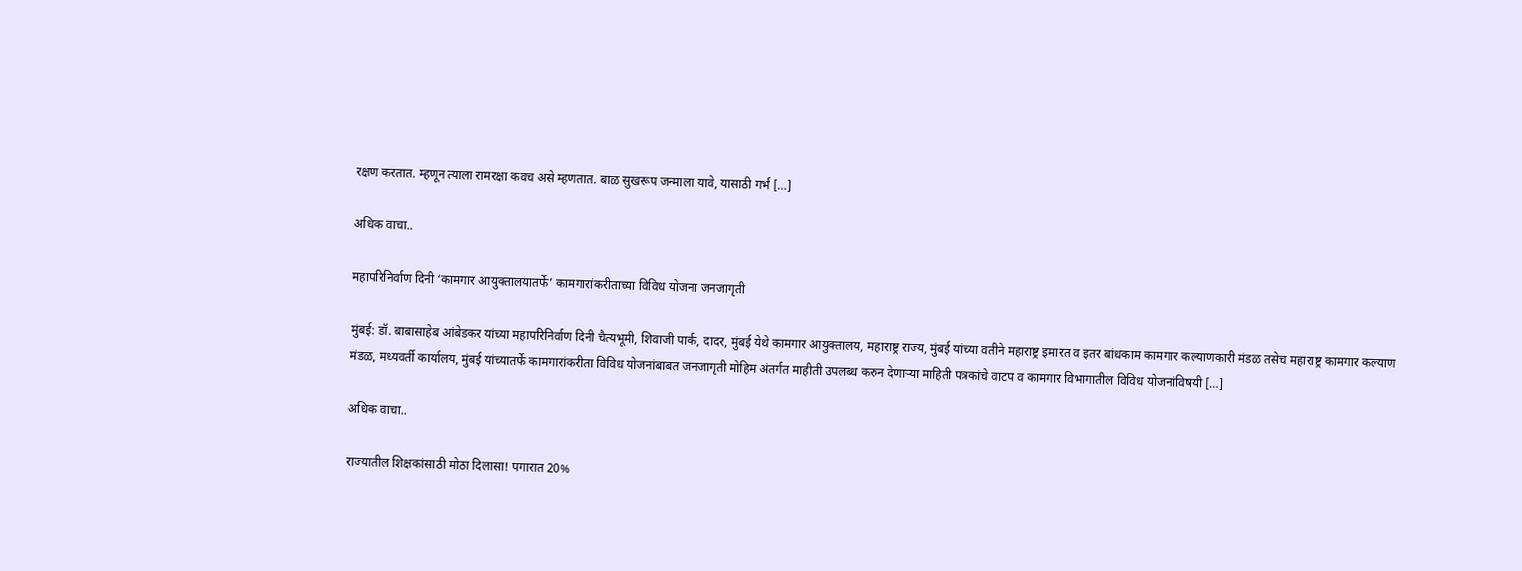रक्षण करतात. म्हणून त्याला रामरक्षा कवच असे म्हणतात. बाळ सुखरूप जन्माला यावे, यासाठी गर्भ […]

अधिक वाचा..

महापरिनिर्वाण दिनी ‘कामगार आयुक्तालयातर्फे’ कामगारांकरीताच्या विविध योजना जनजागृती

मुंबई: डॉ. बाबासाहेब आंबेडकर यांच्या महापरिनिर्वाण दिनी चैत्यभूमी, शिवाजी पार्क, दादर, मुंबई येथे कामगार आयुक्तालय, महाराष्ट्र राज्य, मुंबई यांच्या वतीने महाराष्ट्र इमारत व इतर बांधकाम कामगार कल्याणकारी मंडळ तसेच महाराष्ट्र कामगार कल्याण मंडळ, मध्यवर्ती कार्यालय, मुंबई यांच्यातर्फे कामगारांकरीता विविध योजनांबाबत जनजागृती मोहिम अंतर्गत माहीती उपलब्ध करुन देणाऱ्या माहिती पत्रकांचे वाटप व कामगार विभागातील विविध योजनांविषयी […]

अधिक वाचा..

राज्यातील शिक्षकांसाठी मोठा दिलासा! पगारात 20%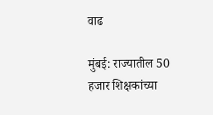वाढ

मुंबई: राज्यातील 50 हजार शिक्षकांच्या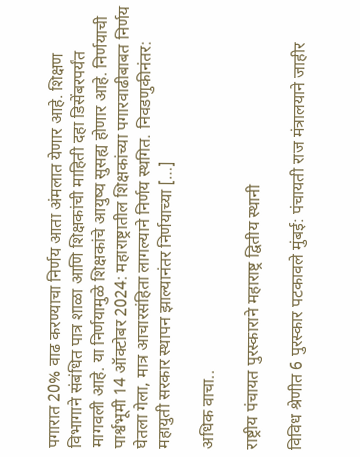पगारात 20% वाढ करण्याचा निर्णय आता अंमलात येणार आहे. शिक्षण विभागाने संबंधित पात्र शाळा आणि शिक्षकांची माहिती दहा डिसेंबरपर्यंत मागवली आहे. या निर्णयामुळे शिक्षकांचे आयुष्य सुसह्य होणार आहे. निर्णयाची पार्श्वभूमी 14 ऑक्टोबर 2024: महाराष्ट्रातील शिक्षकांच्या पगारवाढीबाबत निर्णय घेतला गेला, मात्र आचारसंहिता लागल्याने निर्णय स्थगित. निवडणुकीनंतर: महायुती सरकार स्थापन झाल्यानंतर निर्णयाच्या […]

अधिक वाचा..

राष्ट्रीय पंचायत पुरस्काराने महाराष्ट्र द्वितीय स्थानी

विविध श्रेणीत 6 पुरस्कार पटकावले मुंबई: पंचायती राज मंत्रालयाने जाहीर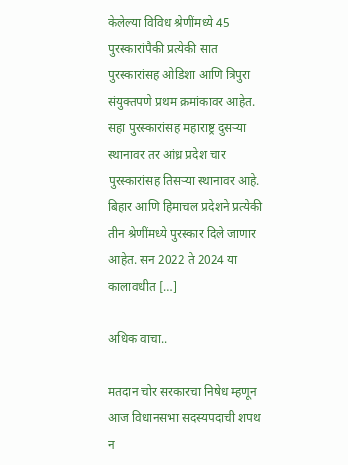केलेल्या विविध श्रेणींमध्ये 45 पुरस्कारांपैकी प्रत्येकी सात पुरस्कारांसह ओडिशा आणि त्रिपुरा संयुक्तपणे प्रथम क्रमांकावर आहेत. सहा पुरस्कारांसह महाराष्ट्र दुसऱ्या स्थानावर तर आंध्र प्रदेश चार पुरस्कारांसह तिसऱ्या स्थानावर आहे. बिहार आणि हिमाचल प्रदेशने प्रत्येकी तीन श्रेणींमध्ये पुरस्कार दिले जाणार आहेत. सन 2022 ते 2024 या कालावधीत […]

अधिक वाचा..

मतदान चोर सरकारचा निषेध म्हणून आज विधानसभा सदस्यपदाची शपथ न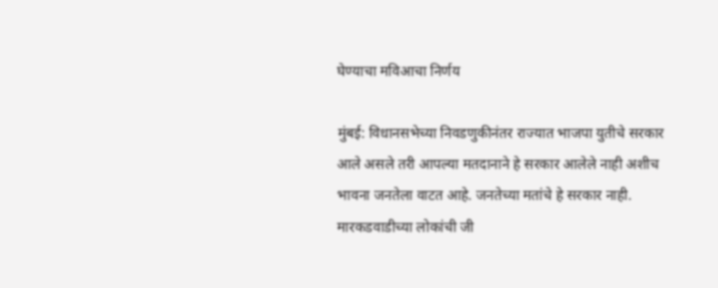घेण्याचा मविआचा निर्णय

मुंबई: विधानसभेच्या निवडणुकीनंतर राज्यात भाजपा युतीचे सरकार आले असले तरी आपल्या मतदानाने हे सरकार आलेले नाही अशीच भावना जनतेला वाटत आहे. जनतेच्या मतांचे हे सरकार नाही. मारकडवाडीच्या लोकांची जी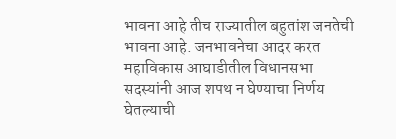भावना आहे तीच राज्यातील बहुतांश जनतेची भावना आहे. जनभावनेचा आदर करत महाविकास आघाडीतील विधानसभा सदस्यांनी आज शपथ न घेण्याचा निर्णय घेतल्याची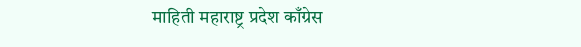माहिती महाराष्ट्र प्रदेश काँग्रेस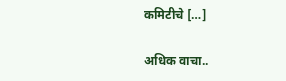कमिटीचे […]

अधिक वाचा..